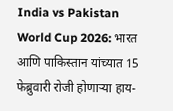India vs Pakistan World Cup 2026: भारत आणि पाकिस्तान यांच्यात 15 फेब्रुवारी रोजी होणाऱ्या हाय-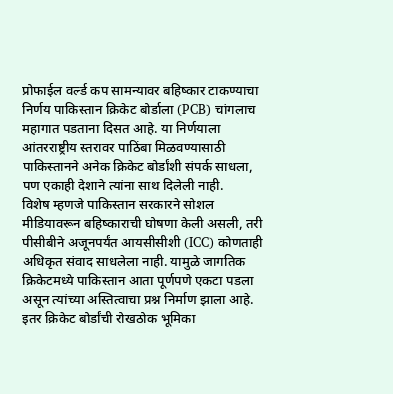प्रोफाईल वर्ल्ड कप सामन्यावर बहिष्कार टाकण्याचा निर्णय पाकिस्तान क्रिकेट बोर्डाला (PCB) चांगलाच महागात पडताना दिसत आहे. या निर्णयाला आंतरराष्ट्रीय स्तरावर पाठिंबा मिळवण्यासाठी पाकिस्तानने अनेक क्रिकेट बोर्डांशी संपर्क साधला, पण एकाही देशाने त्यांना साथ दिलेली नाही.
विशेष म्हणजे पाकिस्तान सरकारने सोशल मीडियावरून बहिष्काराची घोषणा केली असली, तरी पीसीबीने अजूनपर्यंत आयसीसीशी (ICC) कोणताही अधिकृत संवाद साधलेला नाही. यामुळे जागतिक क्रिकेटमध्ये पाकिस्तान आता पूर्णपणे एकटा पडला असून त्यांच्या अस्तित्वाचा प्रश्न निर्माण झाला आहे.
इतर क्रिकेट बोर्डांची रोखठोक भूमिका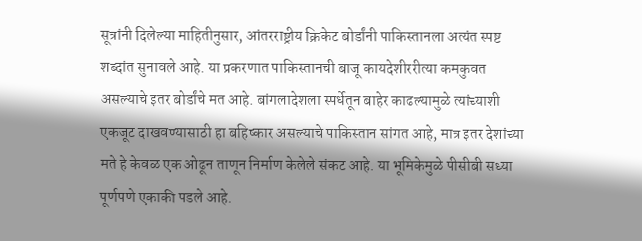सूत्रांनी दिलेल्या माहितीनुसार, आंतरराष्ट्रीय क्रिकेट बोर्डांनी पाकिस्तानला अत्यंत स्पष्ट शब्दांत सुनावले आहे. या प्रकरणात पाकिस्तानची बाजू कायदेशीररीत्या कमकुवत असल्याचे इतर बोर्डांचे मत आहे. बांगलादेशला स्पर्धेतून बाहेर काढल्यामुळे त्यांच्याशी एकजूट दाखवण्यासाठी हा बहिष्कार असल्याचे पाकिस्तान सांगत आहे, मात्र इतर देशांच्या मते हे केवळ एक ओढून ताणून निर्माण केलेले संकट आहे. या भूमिकेमुळे पीसीबी सध्या पूर्णपणे एकाकी पडले आहे.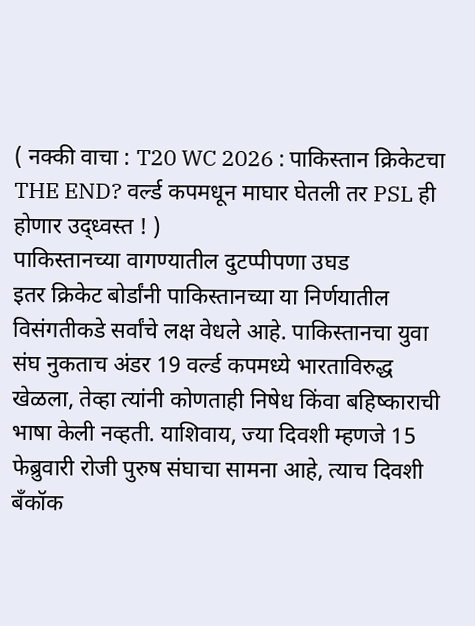( नक्की वाचा : T20 WC 2026 : पाकिस्तान क्रिकेटचा THE END? वर्ल्ड कपमधून माघार घेतली तर PSL ही होणार उद्ध्वस्त ! )
पाकिस्तानच्या वागण्यातील दुटप्पीपणा उघड
इतर क्रिकेट बोर्डांनी पाकिस्तानच्या या निर्णयातील विसंगतीकडे सर्वांचे लक्ष वेधले आहे. पाकिस्तानचा युवा संघ नुकताच अंडर 19 वर्ल्ड कपमध्ये भारताविरुद्ध खेळला, तेव्हा त्यांनी कोणताही निषेध किंवा बहिष्काराची भाषा केली नव्हती. याशिवाय, ज्या दिवशी म्हणजे 15 फेब्रुवारी रोजी पुरुष संघाचा सामना आहे, त्याच दिवशी बँकॉक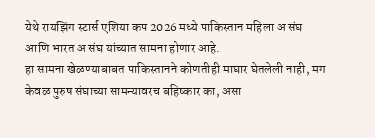येथे रायझिंग स्टार्स एशिया कप 2026 मध्ये पाकिस्तान महिला अ संघ आणि भारत अ संघ यांच्यात सामना होणार आहे.
हा सामना खेळण्याबाबत पाकिस्तानने कोणतीही माघार घेतलेली नाही, मग केवळ पुरुष संघाच्या सामन्यावरच बहिष्कार का, असा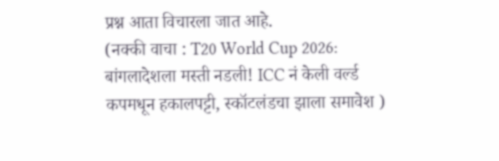प्रश्न आता विचारला जात आहे.
(नक्की वाचा : T20 World Cup 2026: बांगलादेशला मस्ती नडली! ICC नं केली वर्ल्ड कपमधून हकालपट्टी, स्कॉटलंडचा झाला समावेश )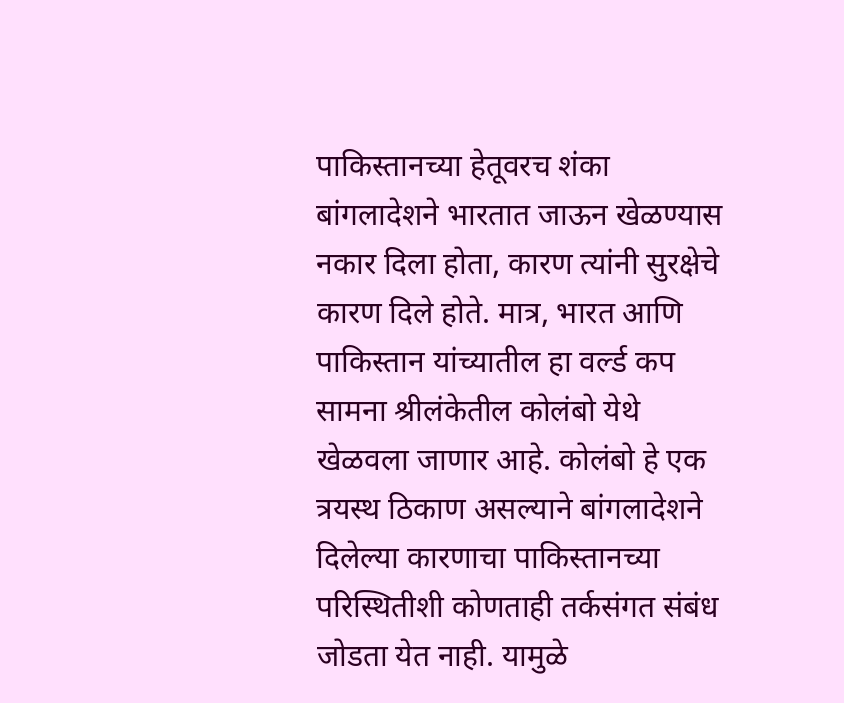पाकिस्तानच्या हेतूवरच शंका
बांगलादेशने भारतात जाऊन खेळण्यास नकार दिला होता, कारण त्यांनी सुरक्षेचे कारण दिले होते. मात्र, भारत आणि पाकिस्तान यांच्यातील हा वर्ल्ड कप सामना श्रीलंकेतील कोलंबो येथे खेळवला जाणार आहे. कोलंबो हे एक त्रयस्थ ठिकाण असल्याने बांगलादेशने दिलेल्या कारणाचा पाकिस्तानच्या परिस्थितीशी कोणताही तर्कसंगत संबंध जोडता येत नाही. यामुळे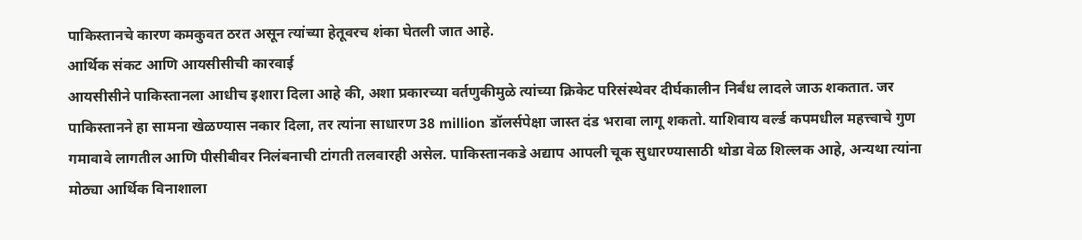पाकिस्तानचे कारण कमकुवत ठरत असून त्यांच्या हेतूवरच शंका घेतली जात आहे.
आर्थिक संकट आणि आयसीसीची कारवाई
आयसीसीने पाकिस्तानला आधीच इशारा दिला आहे की, अशा प्रकारच्या वर्तणुकीमुळे त्यांच्या क्रिकेट परिसंस्थेवर दीर्घकालीन निर्बंध लादले जाऊ शकतात. जर पाकिस्तानने हा सामना खेळण्यास नकार दिला, तर त्यांना साधारण 38 million डॉलर्सपेक्षा जास्त दंड भरावा लागू शकतो. याशिवाय वर्ल्ड कपमधील महत्त्वाचे गुण गमावावे लागतील आणि पीसीबीवर निलंबनाची टांगती तलवारही असेल. पाकिस्तानकडे अद्याप आपली चूक सुधारण्यासाठी थोडा वेळ शिल्लक आहे, अन्यथा त्यांना मोठ्या आर्थिक विनाशाला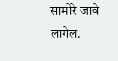सामोरे जावे लागेल.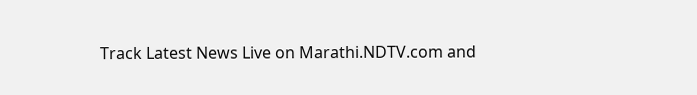Track Latest News Live on Marathi.NDTV.com and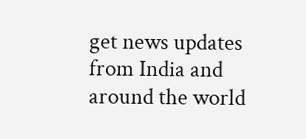get news updates from India and around the world